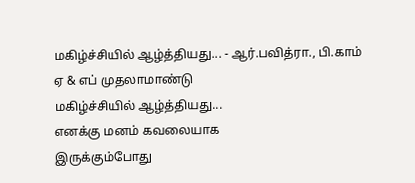மகிழ்ச்சியில் ஆழ்த்தியது... - ஆர்.பவித்ரா., பி.காம் ஏ & எப் முதலாமாண்டு
மகிழ்ச்சியில் ஆழ்த்தியது...
எனக்கு மனம் கவலையாக
இருக்கும்போது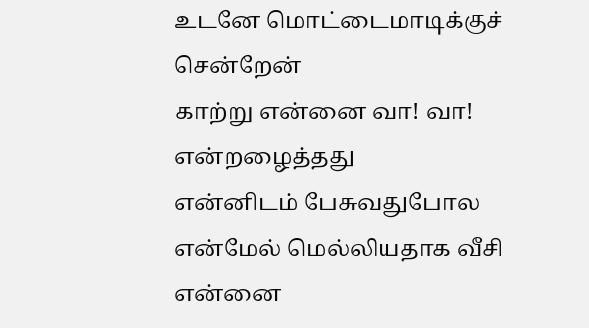உடனே மொட்டைமாடிக்குச்
சென்றேன்
காற்று என்னை வா! வா!
என்றழைத்தது
என்னிடம் பேசுவதுபோல
என்மேல் மெல்லியதாக வீசி
என்னை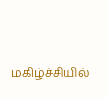மகிழ்ச்சியில்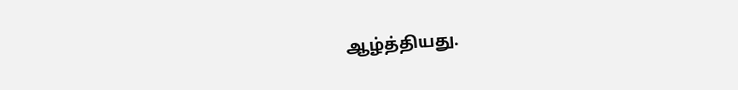ஆழ்த்தியது.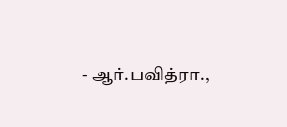- ஆர்.பவித்ரா.,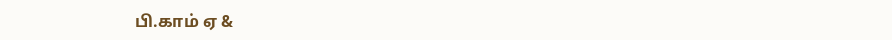பி.காம் ஏ &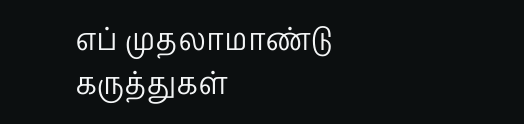எப் முதலாமாண்டு
கருத்துகள்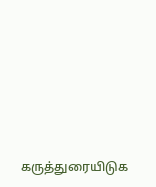கருத்துரையிடுக